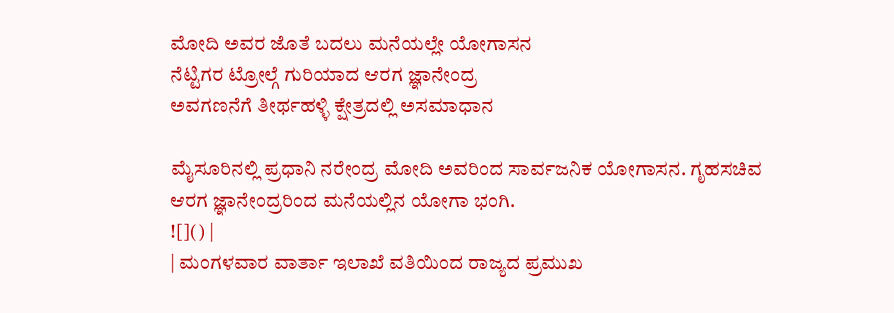ಮೋದಿ ಅವರ ಜೊತೆ ಬದಲು ಮನೆಯಲ್ಲೇ ಯೋಗಾಸನ
ನೆಟ್ಟಿಗರ ಟ್ರೋಲ್ಗೆ ಗುರಿಯಾದ ಆರಗ ಜ್ಞಾನೇಂದ್ರ
ಅವಗಣನೆಗೆ ತೀರ್ಥಹಳ್ಳಿ ಕ್ಷೇತ್ರದಲ್ಲಿ ಅಸಮಾಧಾನ

ಮೈಸೂರಿನಲ್ಲಿ ಪ್ರಧಾನಿ ನರೇಂದ್ರ ಮೋದಿ ಅವರಿಂದ ಸಾರ್ವಜನಿಕ ಯೋಗಾಸನ. ಗೃಹಸಚಿವ ಆರಗ ಜ್ಞಾನೇಂದ್ರರಿಂದ ಮನೆಯಲ್ಲಿನ ಯೋಗಾ ಭಂಗಿ.
![]() |
| ಮಂಗಳವಾರ ವಾರ್ತಾ ಇಲಾಖೆ ವತಿಯಿಂದ ರಾಜ್ಯದ ಪ್ರಮುಖ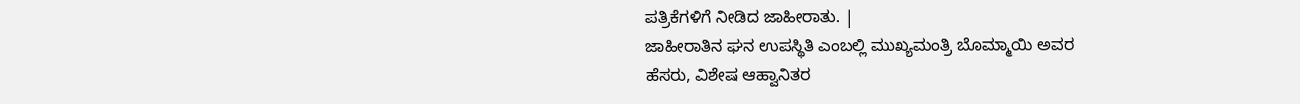ಪತ್ರಿಕೆಗಳಿಗೆ ನೀಡಿದ ಜಾಹೀರಾತು. |
ಜಾಹೀರಾತಿನ ಘನ ಉಪಸ್ಥಿತಿ ಎಂಬಲ್ಲಿ ಮುಖ್ಯಮಂತ್ರಿ ಬೊಮ್ಮಾಯಿ ಅವರ
ಹೆಸರು, ವಿಶೇಷ ಆಹ್ವಾನಿತರ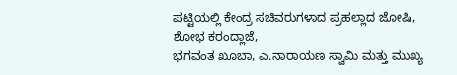ಪಟ್ಟಿಯಲ್ಲಿ ಕೇಂದ್ರ ಸಚಿವರುಗಳಾದ ಪ್ರಹಲ್ಲಾದ ಜೋಷಿ, ಶೋಭ ಕರಂದ್ಲಾಜೆ,
ಭಗವಂತ ಖೂಬಾ, ಎ.ನಾರಾಯಣ ಸ್ವಾಮಿ ಮತ್ತು ಮುಖ್ಯ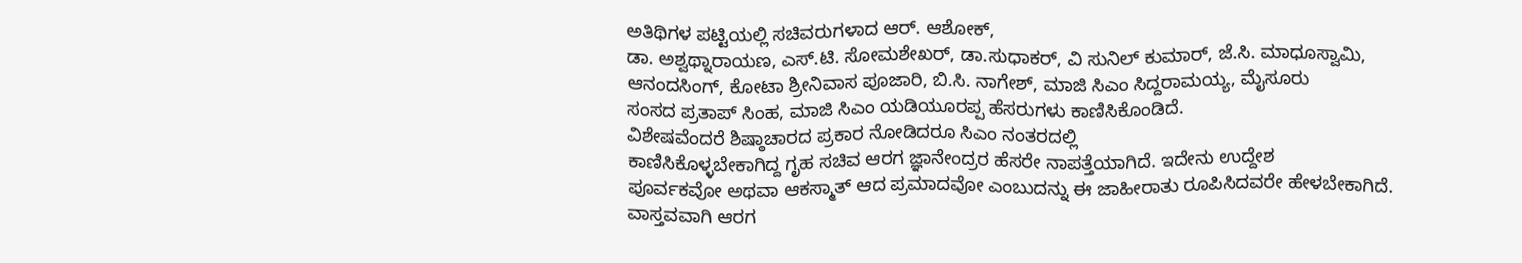ಅತಿಥಿಗಳ ಪಟ್ಟಿಯಲ್ಲಿ ಸಚಿವರುಗಳಾದ ಆರ್. ಆಶೋಕ್,
ಡಾ. ಅಶ್ವಥ್ನಾರಾಯಣ, ಎಸ್.ಟಿ. ಸೋಮಶೇಖರ್, ಡಾ.ಸುಧಾಕರ್, ವಿ ಸುನಿಲ್ ಕುಮಾರ್, ಜೆ.ಸಿ. ಮಾಧೂಸ್ವಾಮಿ,
ಆನಂದಸಿಂಗ್, ಕೋಟಾ ಶ್ರೀನಿವಾಸ ಪೂಜಾರಿ, ಬಿ.ಸಿ. ನಾಗೇಶ್, ಮಾಜಿ ಸಿಎಂ ಸಿದ್ದರಾಮಯ್ಯ, ಮೈಸೂರು
ಸಂಸದ ಪ್ರತಾಪ್ ಸಿಂಹ, ಮಾಜಿ ಸಿಎಂ ಯಡಿಯೂರಪ್ಪ ಹೆಸರುಗಳು ಕಾಣಿಸಿಕೊಂಡಿದೆ.
ವಿಶೇಷವೆಂದರೆ ಶಿಷ್ಠಾಚಾರದ ಪ್ರಕಾರ ನೋಡಿದರೂ ಸಿಎಂ ನಂತರದಲ್ಲಿ
ಕಾಣಿಸಿಕೊಳ್ಳಬೇಕಾಗಿದ್ದ ಗೃಹ ಸಚಿವ ಆರಗ ಜ್ಞಾನೇಂದ್ರರ ಹೆಸರೇ ನಾಪತ್ತೆಯಾಗಿದೆ. ಇದೇನು ಉದ್ದೇಶ
ಪೂರ್ವಕವೋ ಅಥವಾ ಆಕಸ್ಮಾತ್ ಆದ ಪ್ರಮಾದವೋ ಎಂಬುದನ್ನು ಈ ಜಾಹೀರಾತು ರೂಪಿಸಿದವರೇ ಹೇಳಬೇಕಾಗಿದೆ.
ವಾಸ್ತವವಾಗಿ ಆರಗ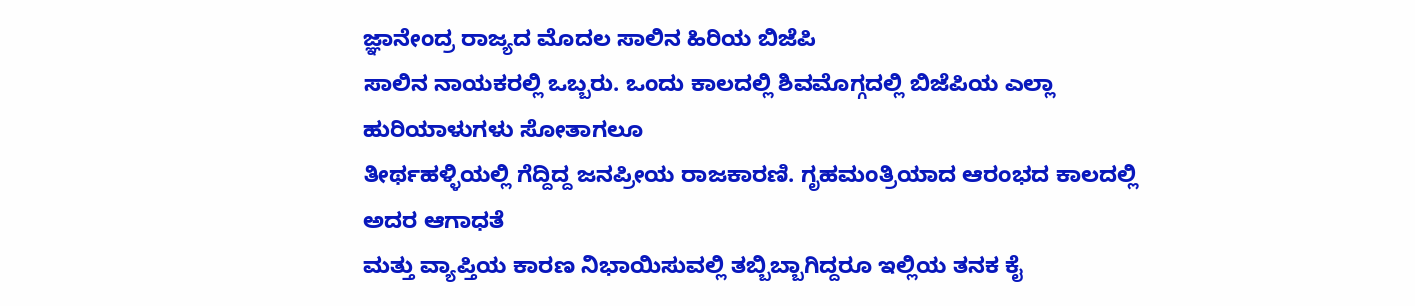ಜ್ಞಾನೇಂದ್ರ ರಾಜ್ಯದ ಮೊದಲ ಸಾಲಿನ ಹಿರಿಯ ಬಿಜೆಪಿ
ಸಾಲಿನ ನಾಯಕರಲ್ಲಿ ಒಬ್ಬರು. ಒಂದು ಕಾಲದಲ್ಲಿ ಶಿವಮೊಗ್ಗದಲ್ಲಿ ಬಿಜೆಪಿಯ ಎಲ್ಲಾ ಹುರಿಯಾಳುಗಳು ಸೋತಾಗಲೂ
ತೀರ್ಥಹಳ್ಳಿಯಲ್ಲಿ ಗೆದ್ದಿದ್ದ ಜನಪ್ರೀಯ ರಾಜಕಾರಣಿ. ಗೃಹಮಂತ್ರಿಯಾದ ಆರಂಭದ ಕಾಲದಲ್ಲಿ ಅದರ ಆಗಾಧತೆ
ಮತ್ತು ವ್ಯಾಪ್ತಿಯ ಕಾರಣ ನಿಭಾಯಿಸುವಲ್ಲಿ ತಬ್ಬಿಬ್ಬಾಗಿದ್ದರೂ ಇಲ್ಲಿಯ ತನಕ ಕೈ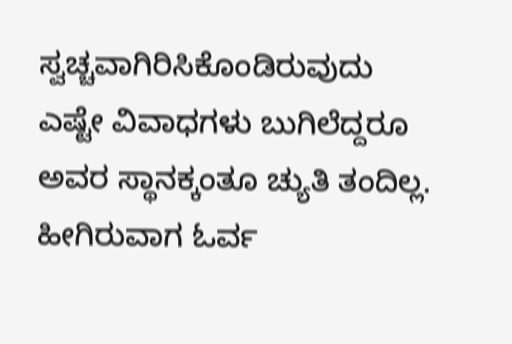ಸ್ವಚ್ಚವಾಗಿರಿಸಿಕೊಂಡಿರುವುದು
ಎಷ್ಟೇ ವಿವಾಧಗಳು ಬುಗಿಲೆದ್ದರೂ ಅವರ ಸ್ಥಾನಕ್ಕಂತೂ ಚ್ಯುತಿ ತಂದಿಲ್ಲ. ಹೀಗಿರುವಾಗ ಓರ್ವ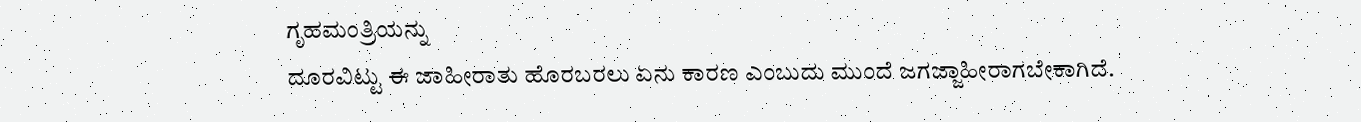ಗೃಹಮಂತ್ರಿಯನ್ನು
ದೂರವಿಟ್ಟು ಈ ಜಾಹೀರಾತು ಹೊರಬರಲು ಏನು ಕಾರಣ ಎಂಬುದು ಮುಂದೆ ಜಗಜ್ಜಾಹೀರಾಗಬೇಕಾಗಿದೆ.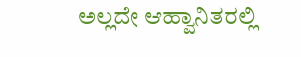ಅಲ್ಲದೇ ಆಹ್ವಾನಿತರಲ್ಲಿ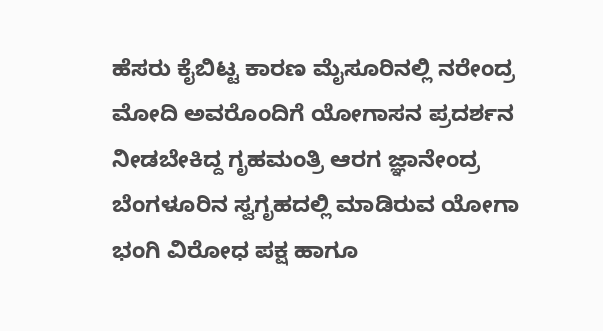ಹೆಸರು ಕೈಬಿಟ್ಟ ಕಾರಣ ಮೈಸೂರಿನಲ್ಲಿ ನರೇಂದ್ರ ಮೋದಿ ಅವರೊಂದಿಗೆ ಯೋಗಾಸನ ಪ್ರದರ್ಶನ ನೀಡಬೇಕಿದ್ದ ಗೃಹಮಂತ್ರಿ ಆರಗ ಜ್ಞಾನೇಂದ್ರ ಬೆಂಗಳೂರಿನ ಸ್ವಗೃಹದಲ್ಲಿ ಮಾಡಿರುವ ಯೋಗಾ ಭಂಗಿ ವಿರೋಧ ಪಕ್ಷ ಹಾಗೂ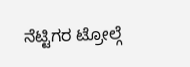ನೆಟ್ಟಿಗರ ಟ್ರೋಲ್ಗೆ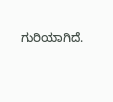ಗುರಿಯಾಗಿದೆ.